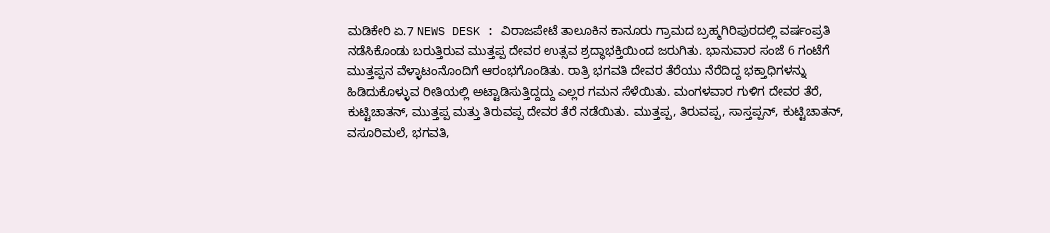ಮಡಿಕೇರಿ ಏ.7 NEWS DESK : ವಿರಾಜಪೇಟೆ ತಾಲೂಕಿನ ಕಾನೂರು ಗ್ರಾಮದ ಬ್ರಹ್ಮಗಿರಿಪುರದಲ್ಲಿ ವರ್ಷಂಪ್ರತಿ ನಡೆಸಿಕೊಂಡು ಬರುತ್ತಿರುವ ಮುತ್ತಪ್ಪ ದೇವರ ಉತ್ಸವ ಶ್ರದ್ಧಾಭಕ್ತಿಯಿಂದ ಜರುಗಿತು. ಭಾನುವಾರ ಸಂಜೆ 6 ಗಂಟೆಗೆ ಮುತ್ತಪ್ಪನ ವೆಳ್ಳಾಟಂನೊಂದಿಗೆ ಆರಂಭಗೊಂಡಿತು. ರಾತ್ರಿ ಭಗವತಿ ದೇವರ ತೆರೆಯು ನೆರೆದಿದ್ದ ಭಕ್ತಾಧಿಗಳನ್ನು ಹಿಡಿದುಕೊಳ್ಳುವ ರೀತಿಯಲ್ಲಿ ಅಟ್ಟಾಡಿಸುತ್ತಿದ್ದದ್ದು ಎಲ್ಲರ ಗಮನ ಸೆಳೆಯಿತು. ಮಂಗಳವಾರ ಗುಳಿಗ ದೇವರ ತೆರೆ, ಕುಟ್ಟಿಚಾತನ್, ಮುತ್ತಪ್ಪ ಮತ್ತು ತಿರುವಪ್ಪ ದೇವರ ತೆರೆ ನಡೆಯಿತು. ಮುತ್ತಪ್ಪ, ತಿರುವಪ್ಪ, ಸಾಸ್ತಪ್ಪನ್, ಕುಟ್ಟಿಚಾತನ್, ವಸೂರಿಮಲೆ, ಭಗವತಿ,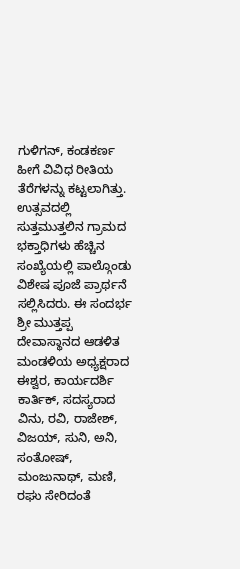ಗುಳಿಗನ್, ಕಂಡಕರ್ಣ ಹೀಗೆ ವಿವಿಧ ರೀತಿಯ ತೆರೆಗಳನ್ನು ಕಟ್ಟಲಾಗಿತ್ತು. ಉತ್ಸವದಲ್ಲಿ ಸುತ್ತಮುತ್ತಲಿನ ಗ್ರಾಮದ ಭಕ್ತಾಧಿಗಳು ಹೆಚ್ಚಿನ ಸಂಖ್ಯೆಯಲ್ಲಿ ಪಾಲ್ಗೊಂಡು ವಿಶೇಷ ಪೂಜೆ ಪ್ರಾರ್ಥನೆ ಸಲ್ಲಿಸಿದರು. ಈ ಸಂದರ್ಭ ಶ್ರೀ ಮುತ್ತಪ್ಪ ದೇವಾಸ್ಥಾನದ ಆಡಳಿತ ಮಂಡಳಿಯ ಅಧ್ಯಕ್ಷರಾದ ಈಶ್ವರ, ಕಾರ್ಯದರ್ಶಿ ಕಾರ್ತಿಕ್, ಸದಸ್ಯರಾದ ವಿನು, ರವಿ, ರಾಜೇಶ್, ವಿಜಯ್, ಸುನಿ, ಅನಿ, ಸಂತೋಷ್, ಮಂಜುನಾಥ್, ಮಣಿ, ರಘು ಸೇರಿದಂತೆ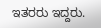ಇತರರು ಇದ್ದರು.